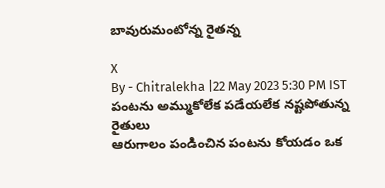బావురుమంటోన్న రైతన్న

X
By - Chitralekha |22 May 2023 5:30 PM IST
పంటను అమ్ముకోలేక పడేయలేక నష్టపోతున్న రైతులు
ఆరుగాలం పండించిన పంటను కోయడం ఒక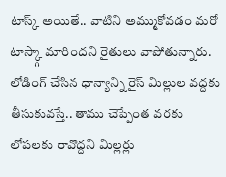టాస్క్ అయితే.. వాటిని అమ్ముకోవడం మరో టాస్క్గా మారిందని రైతులు వాపోతున్నారు. లోడింగ్ చేసిన ధాన్యాన్ని రైస్ మిల్లుల వద్దకు తీసుకువస్తే.. తాము చెప్పేంత వరకు లోపలకు రావొద్దని మిల్లర్లు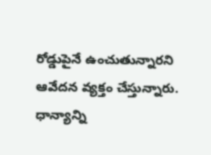రోడ్డుపైనే ఉంచుతున్నారని ఆవేదన వ్యక్తం చేస్తున్నారు. ధాన్యాన్ని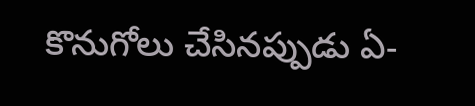కొనుగోలు చేసినప్పుడు ఏ-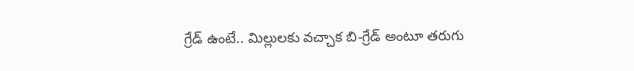గ్రేడ్ ఉంటే.. మిల్లులకు వచ్చాక బి-గ్రేడ్ అంటూ తరుగు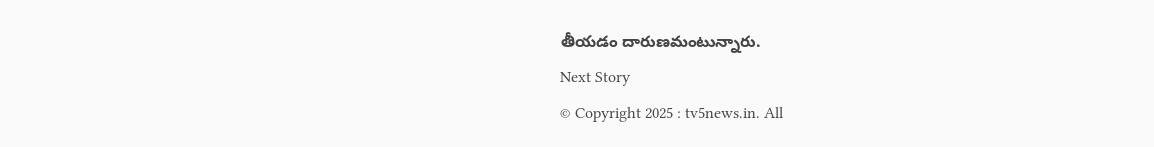తీయడం దారుణమంటున్నారు.
Next Story
© Copyright 2025 : tv5news.in. All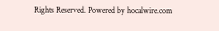Rights Reserved. Powered by hocalwire.com